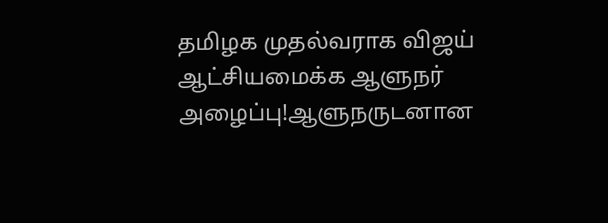தமிழக முதல்வராக விஜய் ஆட்சியமைக்க ஆளுநர் அழைப்பு!ஆளுநருடனான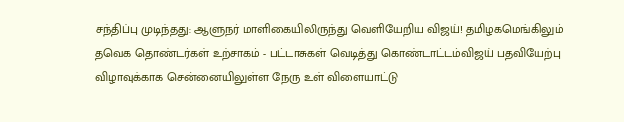சந்திப்பு முடிந்தது: ஆளுநர் மாளிகையிலிருந்து வெளியேறிய விஜய்! தமிழகமெங்கிலும் தவெக தொண்டர்கள் உற்சாகம் - பட்டாசுகள் வெடித்து கொண்டாட்டம்விஜய் பதவியேற்பு விழாவுக்காக சென்னையிலுள்ள நேரு உள் விளையாட்டு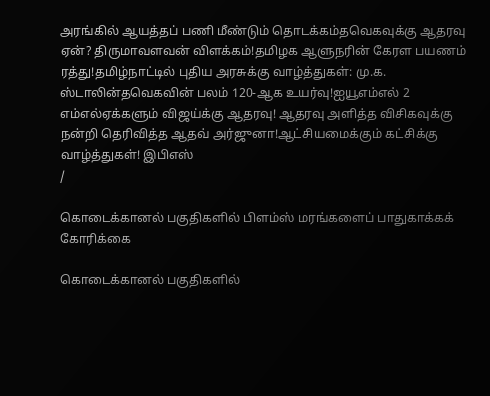அரங்கில் ஆயத்தப் பணி மீண்டும் தொடக்கம்தவெகவுக்கு ஆதரவு ஏன்? திருமாவளவன் விளக்கம்!தமிழக ஆளுநரின் கேரள பயணம் ரத்து!தமிழ்நாட்டில் புதிய அரசுக்கு வாழ்த்துகள்: மு.க. ஸ்டாலின்தவெகவின் பலம் 120-ஆக உயர்வு!ஐயூஎம்எல் 2 எம்எல்ஏக்களும் விஜய்க்கு ஆதரவு! ஆதரவு அளித்த விசிகவுக்கு நன்றி தெரிவித்த ஆதவ் அர்ஜுனா!ஆட்சியமைக்கும் கட்சிக்கு வாழ்த்துகள்! இபிஎஸ்
/

கொடைக்கானல் பகுதிகளில் பிளம்ஸ் மரங்களைப் பாதுகாக்கக் கோரிக்கை

கொடைக்கானல் பகுதிகளில்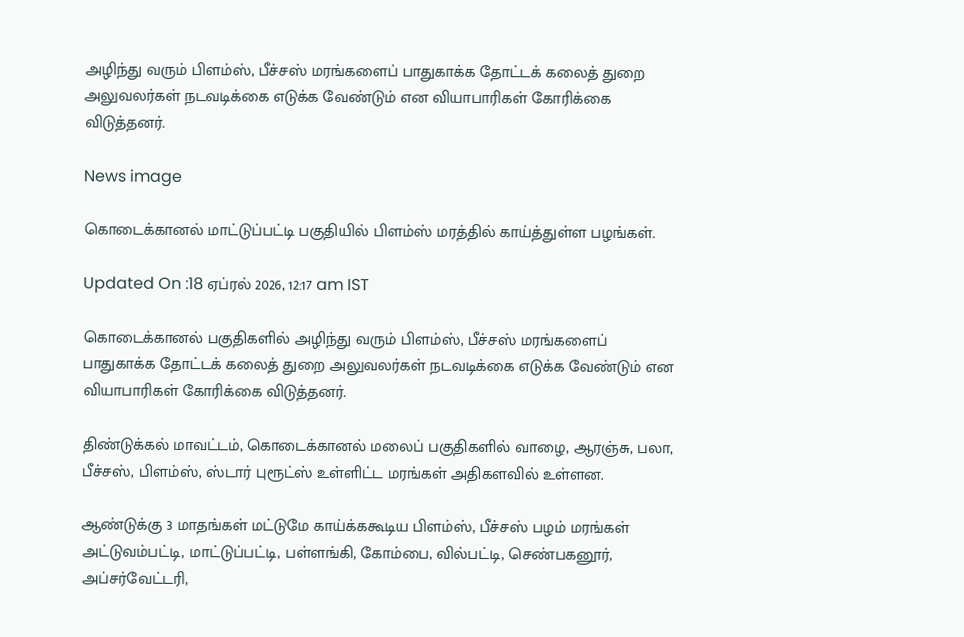அழிந்து வரும் பிளம்ஸ், பீச்சஸ் மரங்களைப் பாதுகாக்க தோட்டக் கலைத் துறை அலுவலர்கள் நடவடிக்கை எடுக்க வேண்டும் என வியாபாரிகள் கோரிக்கை விடுத்தனர்.

News image

கொடைக்கானல் மாட்டுப்பட்டி பகுதியில் பிளம்ஸ் மரத்தில் காய்த்துள்ள பழங்கள்.

Updated On :18 ஏப்ரல் 2026, 12:17 am IST

கொடைக்கானல் பகுதிகளில் அழிந்து வரும் பிளம்ஸ், பீச்சஸ் மரங்களைப் பாதுகாக்க தோட்டக் கலைத் துறை அலுவலர்கள் நடவடிக்கை எடுக்க வேண்டும் என வியாபாரிகள் கோரிக்கை விடுத்தனர்.

திண்டுக்கல் மாவட்டம், கொடைக்கானல் மலைப் பகுதிகளில் வாழை, ஆரஞ்சு, பலா, பீச்சஸ், பிளம்ஸ், ஸ்டார் புரூட்ஸ் உள்ளிட்ட மரங்கள் அதிகளவில் உள்ளன.

ஆண்டுக்கு 3 மாதங்கள் மட்டுமே காய்க்ககூடிய பிளம்ஸ், பீச்சஸ் பழம் மரங்கள் அட்டுவம்பட்டி, மாட்டுப்பட்டி, பள்ளங்கி, கோம்பை, வில்பட்டி, செண்பகனூர், அப்சர்வேட்டரி,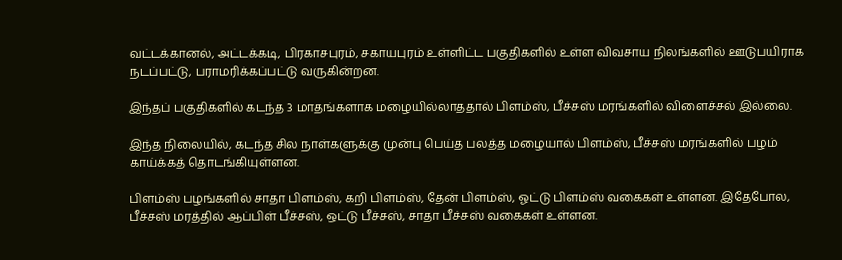வட்டக்கானல், அட்டக்கடி, பிரகாசபுரம், சகாயபுரம் உள்ளிட்ட பகுதிகளில் உள்ள விவசாய நிலங்களில் ஊடுபயிராக நடப்பட்டு, பராமரிக்கப்பட்டு வருகின்றன.

இந்தப் பகுதிகளில் கடந்த 3 மாதங்களாக மழையில்லாததால் பிளம்ஸ், பீச்சஸ் மரங்களில் விளைச்சல் இல்லை.

இந்த நிலையில், கடந்த சில நாள்களுக்கு முன்பு பெய்த பலத்த மழையால் பிளம்ஸ், பீச்சஸ் மரங்களில் பழம் காய்க்கத் தொடங்கியுள்ளன.

பிளம்ஸ் பழங்களில் சாதா பிளம்ஸ், கறி பிளம்ஸ், தேன் பிளம்ஸ், ஓட்டு பிளம்ஸ் வகைகள் உள்ளன. இதேபோல, பீச்சஸ் மரத்தில் ஆப்பிள் பீச்சஸ், ஒட்டு பீச்சஸ், சாதா பீச்சஸ் வகைகள் உள்ளன.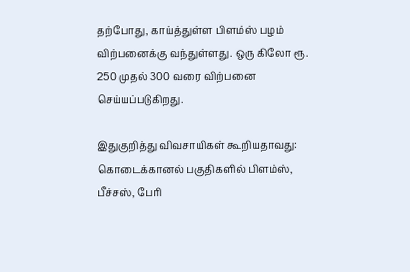தற்போது, காய்த்துள்ள பிளம்ஸ் பழம் விற்பனைக்கு வந்துள்ளது. ஒரு கிலோ ரூ. 250 முதல் 300 வரை விற்பனை செய்யப்படுகிறது.

இதுகுறித்து விவசாயிகள் கூறியதாவது: கொடைக்கானல் பகுதிகளில் பிளம்ஸ், பீச்சஸ், பேரி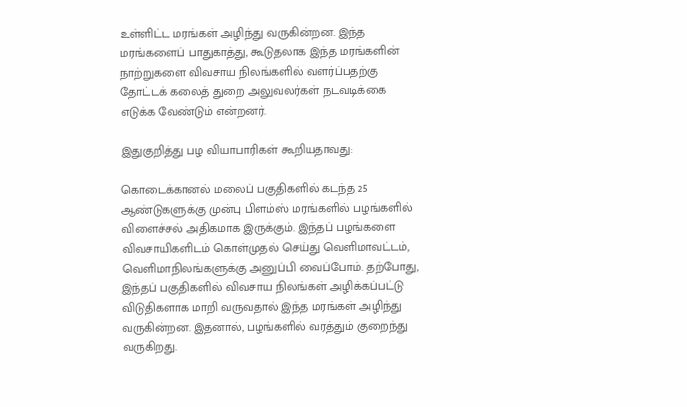உள்ளிட்ட மரங்கள் அழிந்து வருகின்றன. இந்த மரங்களைப் பாதுகாத்து, கூடுதலாக இந்த மரங்களின் நாற்றுகளை விவசாய நிலங்களில் வளர்ப்பதற்கு தோட்டக் கலைத் துறை அலுவலர்கள் நடவடிக்கை எடுக்க வேண்டும் என்றனர்.

இதுகுறித்து பழ வியாபாரிகள் கூறியதாவது:

கொடைக்கானல் மலைப் பகுதிகளில் கடந்த 25 ஆண்டுகளுக்கு முன்பு பிளம்ஸ் மரங்களில் பழங்களில் விளைச்சல் அதிகமாக இருக்கும். இந்தப் பழங்களை விவசாயிகளிடம் கொள்முதல் செய்து வெளிமாவட்டம், வெளிமாநிலங்களுக்கு அனுப்பி வைப்போம். தற்போது, இந்தப் பகுதிகளில் விவசாய நிலங்கள் அழிக்கப்பட்டு விடுதிகளாக மாறி வருவதால் இந்த மரங்கள் அழிந்து வருகின்றன. இதனால், பழங்களில் வரத்தும் குறைந்து வருகிறது.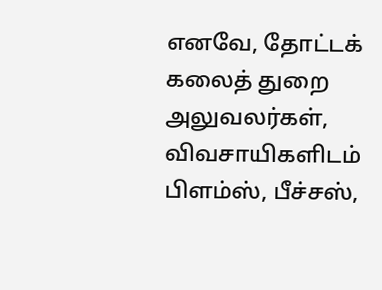எனவே, தோட்டக் கலைத் துறை அலுவலர்கள், விவசாயிகளிடம் பிளம்ஸ், பீச்சஸ்,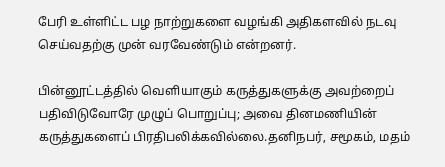பேரி உள்ளிட்ட பழ நாற்றுகளை வழங்கி அதிகளவில் நடவு செய்வதற்கு முன் வரவேண்டும் என்றனர்.

பின்னூட்டத்தில் வெளியாகும் கருத்துகளுக்கு அவற்றைப் பதிவிடுவோரே முழுப் பொறுப்பு; அவை தினமணியின் கருத்துகளைப் பிரதிபலிக்கவில்லை.தனிநபர், சமூகம், மதம்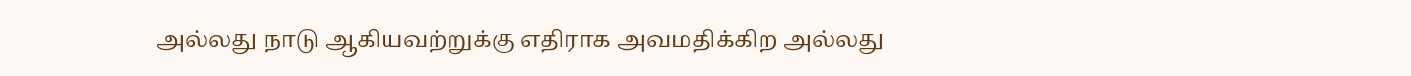அல்லது நாடு ஆகியவற்றுக்கு எதிராக அவமதிக்கிற அல்லது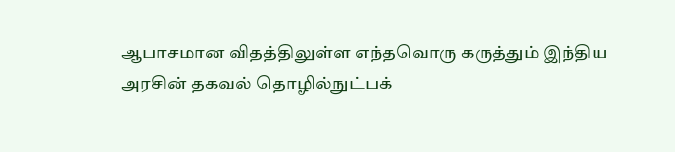ஆபாசமான விதத்திலுள்ள எந்தவொரு கருத்தும் இந்திய அரசின் தகவல் தொழில்நுட்பக்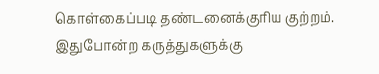கொள்கைப்படி தண்டனைக்குரிய குற்றம். இதுபோன்ற கருத்துகளுக்கு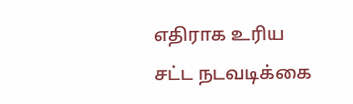எதிராக உரிய சட்ட நடவடிக்கை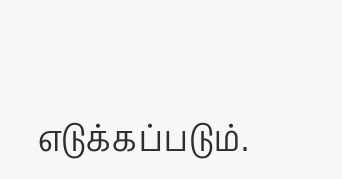எடுக்கப்படும்.